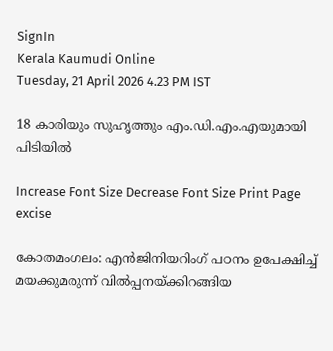SignIn
Kerala Kaumudi Online
Tuesday, 21 April 2026 4.23 PM IST

18 കാരിയും സുഹൃത്തും എം.ഡി.എം.എയുമായി പിടിയിൽ

Increase Font Size Decrease Font Size Print Page
excise

കോതമംഗലം: എൻജിനിയറിംഗ് പഠനം ഉപേക്ഷിച്ച് മയക്കുമരുന്ന് വിൽപ്പനയ്‌ക്കിറങ്ങിയ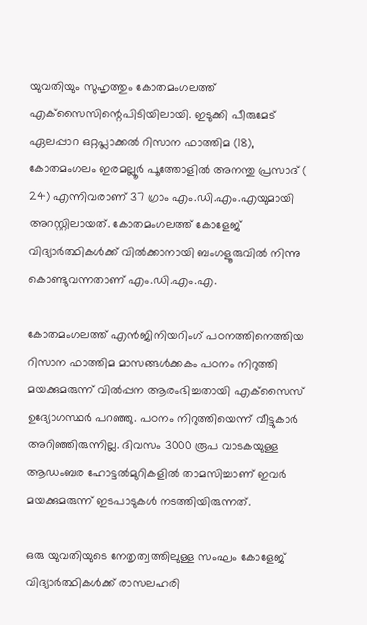യുവതിയും സുഹൃത്തും കോതമംഗലത്ത് എക്‌സൈസിന്റെപിടിയിലായി. ഇടുക്കി പീരുമേട് ഏലപ്പാറ ഒറ്റപ്ലാക്കൽ റിസാന ഫാത്തിമ (18), കോതമംഗലം ഇരമല്ലൂർ പൂത്തോളിൽ അനന്തു പ്രസാദ് ( 24) എന്നിവരാണ് 37 ഗ്രാം എം.ഡി.എം.എയുമായി അറസ്റ്റിലായത്. കോതമംഗലത്ത് കോളേജ് വിദ്യാർത്ഥികൾക്ക് വിൽക്കാനായി ബംഗളൂരുവിൽ നിന്നു കൊണ്ടുവന്നതാണ് എം.ഡി.എം.എ.

കോതമംഗലത്ത് എൻജിനിയറിംഗ് പഠനത്തിനെത്തിയ റിസാന ഫാത്തിമ മാസങ്ങൾക്കകം പഠനം നിറുത്തി മയക്കുമരുന്ന് വിൽപ്പന ആരംഭിച്ചതായി എക്‌സൈസ് ഉദ്യോഗസ്ഥർ പറഞ്ഞു. പഠനം നിറുത്തിയെന്ന് വീട്ടുകാർ അറിഞ്ഞിരുന്നില്ല. ദിവസം 3000 രൂപ വാടകയുള്ള ആഡംബര ഹോട്ടൽമുറികളിൽ താമസിച്ചാണ് ഇവർ മയക്കുമരുന്ന് ഇടപാടുകൾ നടത്തിയിരുന്നത്.

ഒരു യുവതിയുടെ നേതൃത്വത്തിലുള്ള സംഘം കോളേജ് വിദ്യാർത്ഥികൾക്ക് രാസലഹരി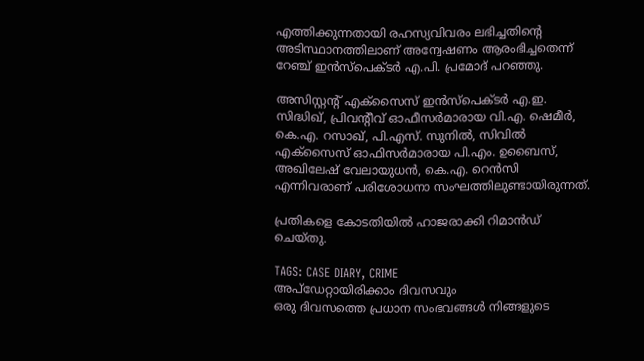എത്തിക്കുന്നതായി രഹസ്യവിവരം ലഭിച്ചതിന്റെ അടിസ്ഥാനത്തിലാണ് അന്വേഷണം ആരംഭിച്ചതെന്ന് റേഞ്ച് ഇൻസ്‌പെക്ടർ എ.പി. പ്രമോദ് പറഞ്ഞു.

അസിസ്റ്റന്റ് എക്‌സൈസ് ഇൻസ്‌പെക്ടർ എ.ഇ. സിദ്ധിഖ്, പ്രിവന്റീവ് ഓഫീസർമാരായ വി.എ. ഷെമീർ, കെ.എ. റസാഖ്, പി.എസ്. സുനിൽ, സിവിൽ എക്‌സൈസ് ഓഫിസർമാരായ പി.എം. ഉബൈസ്, അഖിലേഷ് വേലായുധൻ, കെ.എ. റെൻസി എന്നിവരാണ് പരിശോധനാ സംഘത്തിലുണ്ടായിരുന്നത്.

പ്രതികളെ കോടതിയിൽ ഹാജരാക്കി റിമാൻഡ് ചെയ്തു.

TAGS: CASE DIARY, CRIME
അപ്ഡേറ്റായിരിക്കാം ദിവസവും
ഒരു ദിവസത്തെ പ്രധാന സംഭവങ്ങൾ നിങ്ങളുടെ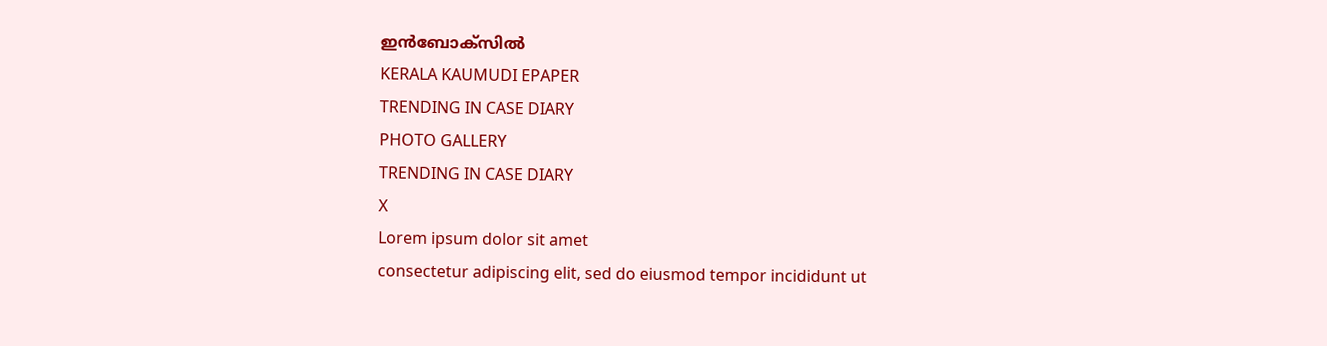ഇൻബോക്സിൽ
KERALA KAUMUDI EPAPER
TRENDING IN CASE DIARY
PHOTO GALLERY
TRENDING IN CASE DIARY
X
Lorem ipsum dolor sit amet
consectetur adipiscing elit, sed do eiusmod tempor incididunt ut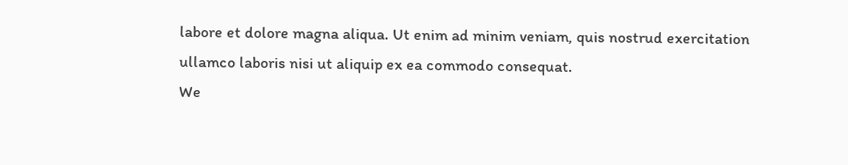labore et dolore magna aliqua. Ut enim ad minim veniam, quis nostrud exercitation ullamco laboris nisi ut aliquip ex ea commodo consequat.
We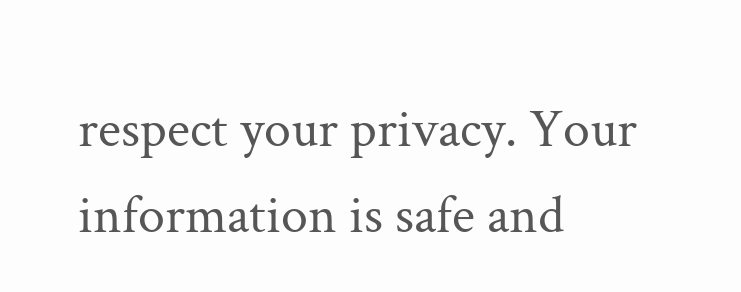respect your privacy. Your information is safe and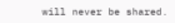will never be shared.